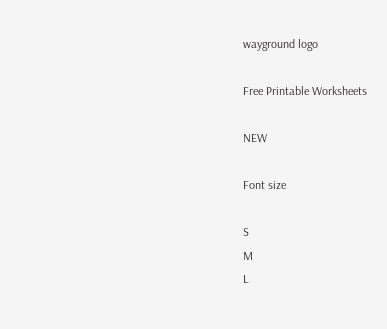wayground logo

Free Printable Worksheets

NEW

Font size

S
M
L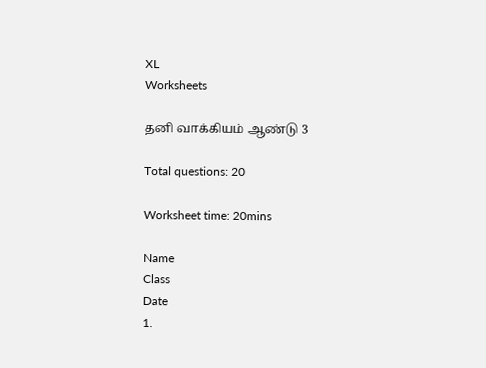XL
Worksheets

தனி வாக்கியம் ஆண்டு 3

Total questions: 20

Worksheet time: 20mins

Name
Class
Date
1.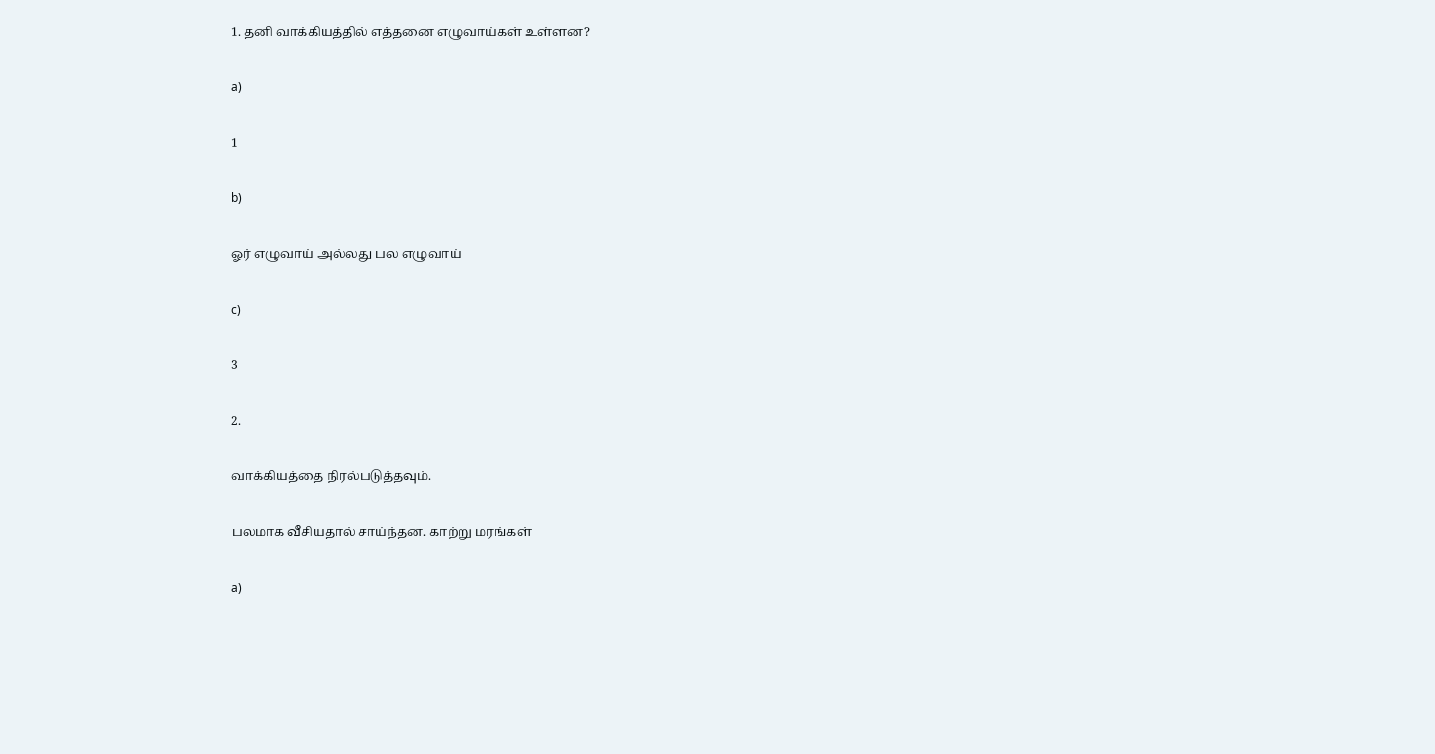1. தனி வாக்கியத்தில் எத்தனை எழுவாய்கள் உள்ளன?

a)

1

b)

ஓர் எழுவாய் அல்லது பல எழுவாய்

c)

3

2.

வாக்கியத்தை நிரல்படுத்தவும்.

பலமாக வீசியதால் சாய்ந்தன. காற்று மரங்கள்

a)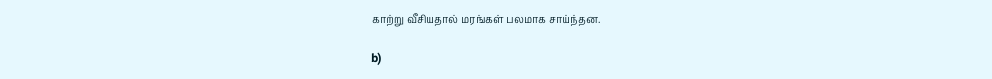காற்று வீசியதால் மரங்கள் பலமாக சாய்ந்தன.

b)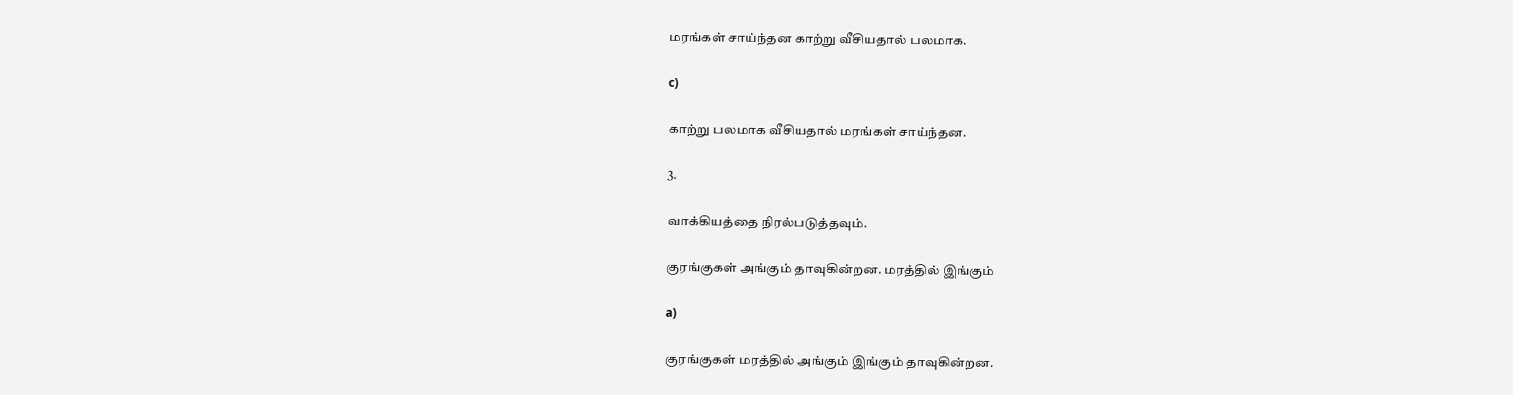மரங்கள் சாய்ந்தன காற்று வீசியதால் பலமாக.

c)

காற்று பலமாக வீசியதால் மரங்கள் சாய்ந்தன.

3.

வாக்கியத்தை நிரல்படுத்தவும்.

குரங்குகள் அங்கும் தாவுகின்றன. மரத்தில் இங்கும்

a)

குரங்குகள் மரத்தில் அங்கும் இங்கும் தாவுகின்றன.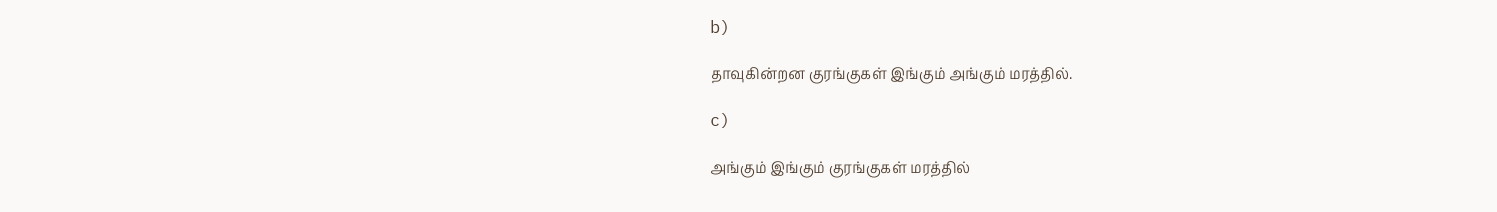b)

தாவுகின்றன குரங்குகள் இங்கும் அங்கும் மரத்தில்.

c)

அங்கும் இங்கும் குரங்குகள் மரத்தில்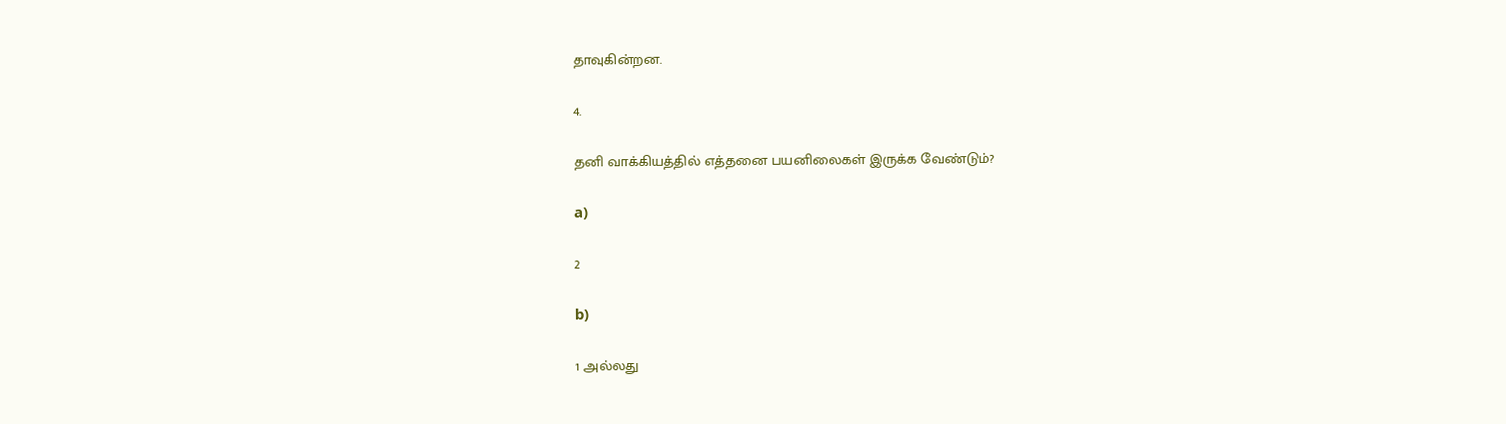தாவுகின்றன.

4.

தனி வாக்கியத்தில் எத்தனை பயனிலைகள் இருக்க வேண்டும்?

a)

2

b)

1 அல்லது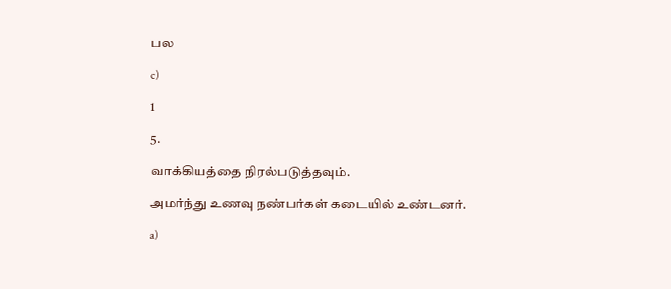பல

c)

1

5.

வாக்கியத்தை நிரல்படுத்தவும்.

அமர்ந்து உணவு நண்பர்கள் கடையில் உண்டனர்.

a)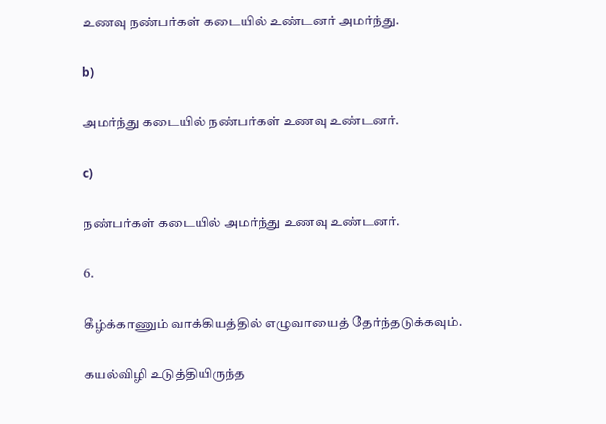உணவு நண்பர்கள் கடையில் உண்டனர் அமர்ந்து.

b)

அமர்ந்து கடையில் நண்பர்கள் உணவு உண்டனர்.

c)

நண்பர்கள் கடையில் அமர்ந்து உணவு உண்டனர்.

6.

கீழ்க்காணும் வாக்கியத்தில் எழுவாயைத் தேர்ந்தடுக்கவும்.

கயல்விழி உடுத்தியிருந்த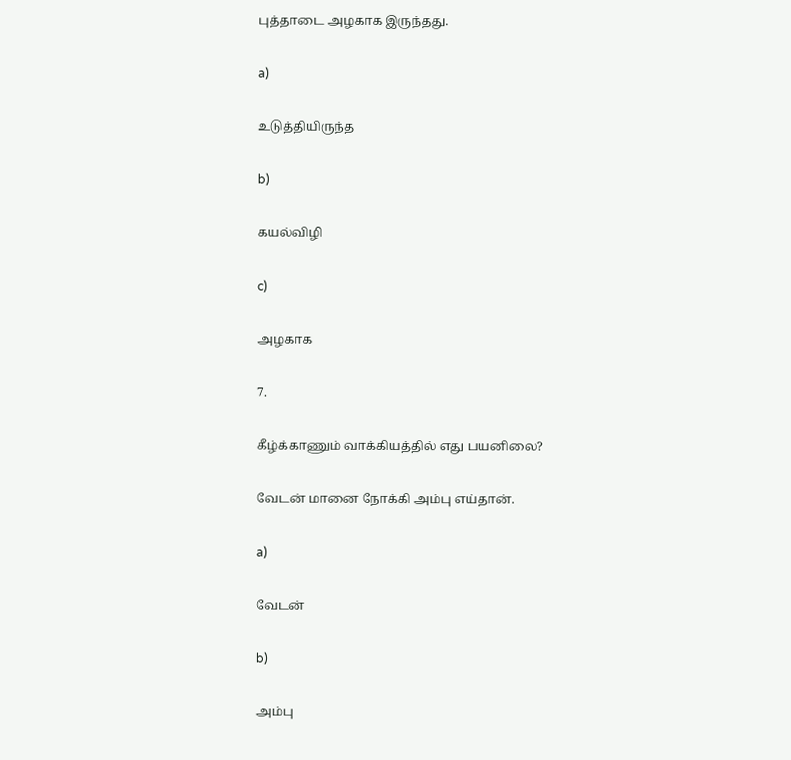புத்தாடை அழகாக இருந்தது.

a)

உடுத்தியிருந்த

b)

கயல்விழி

c)

அழகாக

7.

கீழ்க்காணும் வாக்கியத்தில் எது பயனிலை?

வேடன் மானை நோக்கி அம்பு எய்தான்.

a)

வேடன்

b)

அம்பு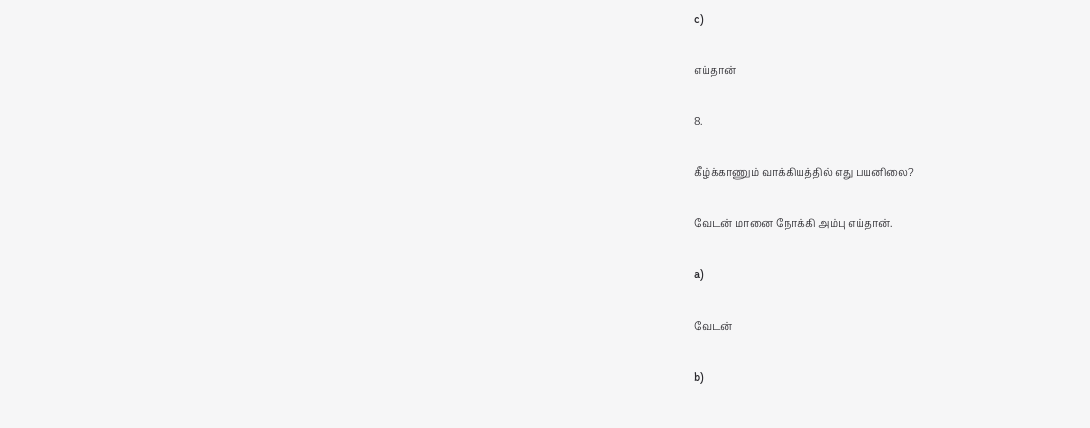c)

எய்தான்

8.

கீழ்க்காணும் வாக்கியத்தில் எது பயனிலை?

வேடன் மானை நோக்கி அம்பு எய்தான்.

a)

வேடன்

b)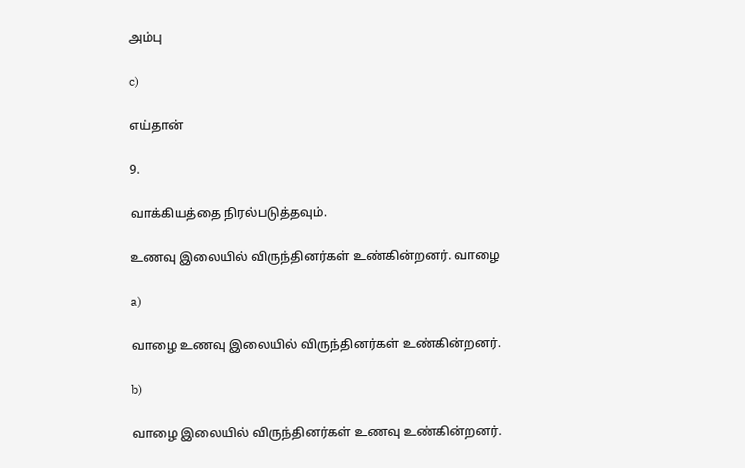அம்பு

c)

எய்தான்

9.

வாக்கியத்தை நிரல்படுத்தவும்.

உணவு இலையில் விருந்தினர்கள் உண்கின்றனர். வாழை

a)

வாழை உணவு இலையில் விருந்தினர்கள் உண்கின்றனர்.

b)

வாழை இலையில் விருந்தினர்கள் உணவு உண்கின்றனர்.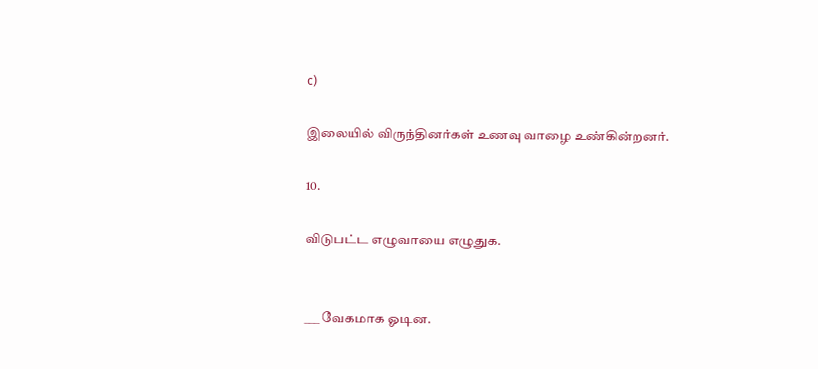c)

இலையில் விருந்தினர்கள் உணவு வாழை உண்கின்றனர்.

10.

விடுபட்ட எழுவாயை எழுதுக.


___ வேகமாக ஓடின.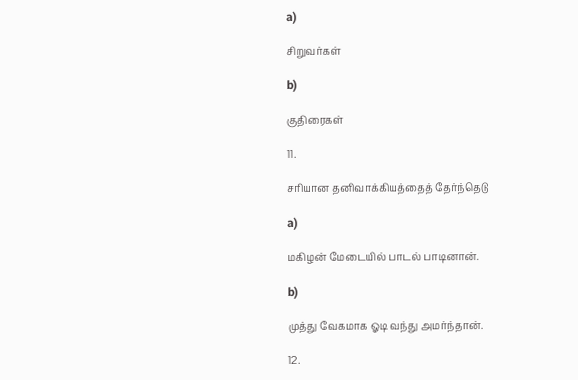a)

சிறுவர்கள்

b)

குதிரைகள்

11.

சரியான தனிவாக்கியத்தைத் தேர்ந்தெடு

a)

மகிழன் மேடையில் பாடல் பாடினான்.

b)

முத்து வேகமாக ஓடி வந்து அமர்ந்தான்.

12.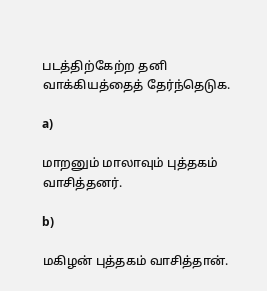படத்திற்கேற்ற தனி வாக்கியத்தைத் தேர்ந்தெடுக.

a)

மாறனும் மாலாவும் புத்தகம் வாசித்தனர்.

b)

மகிழன் புத்தகம் வாசித்தான்.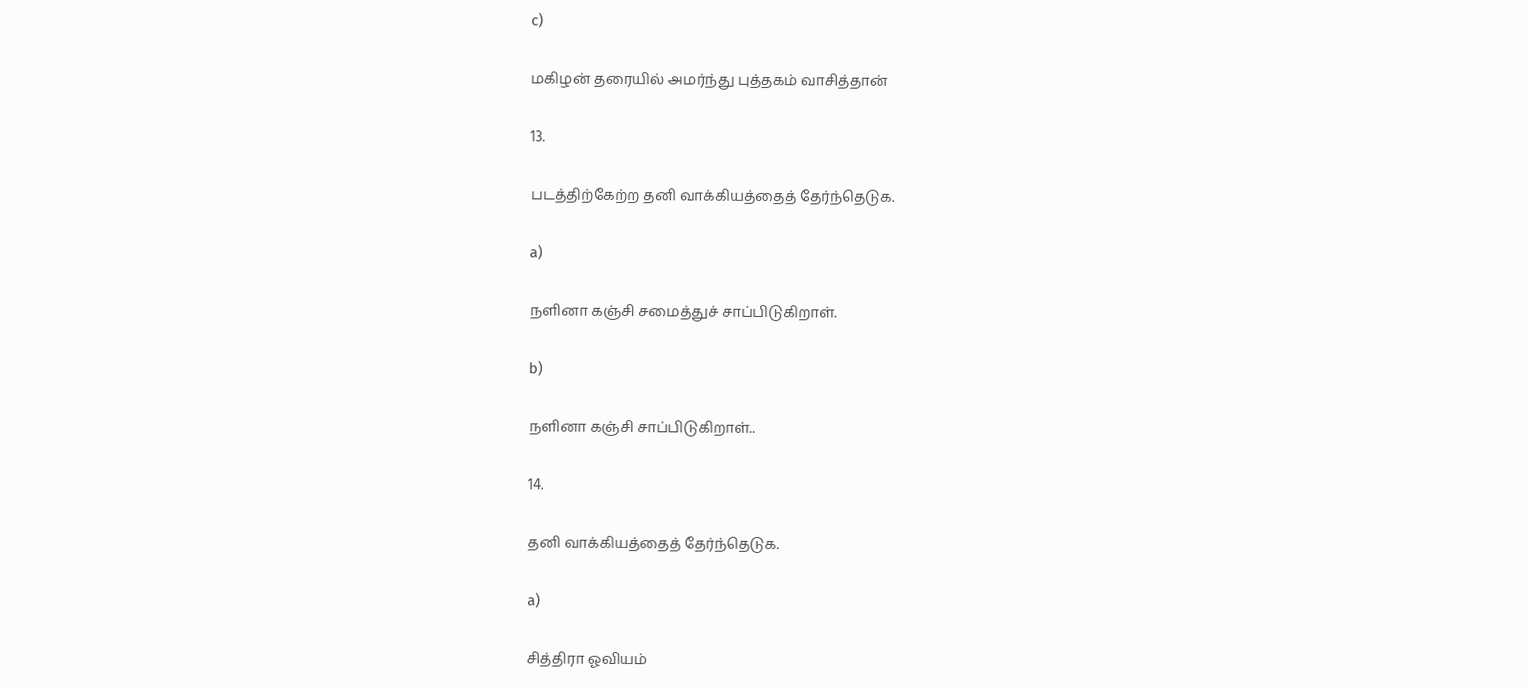c)

மகிழன் தரையில் அமர்ந்து புத்தகம் வாசித்தான்

13.

படத்திற்கேற்ற தனி வாக்கியத்தைத் தேர்ந்தெடுக.

a)

நளினா கஞ்சி சமைத்துச் சாப்பிடுகிறாள்.

b)

நளினா கஞ்சி சாப்பிடுகிறாள்..

14.

தனி வாக்கியத்தைத் தேர்ந்தெடுக.

a)

சித்திரா ஓவியம்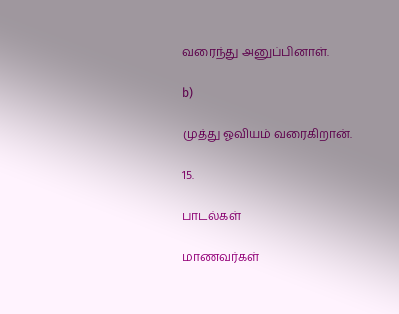வரைந்து அனுப்பினாள்.

b)

முத்து ஓவியம் வரைகிறான்.

15.

பாடல்கள்

மாணவர்கள்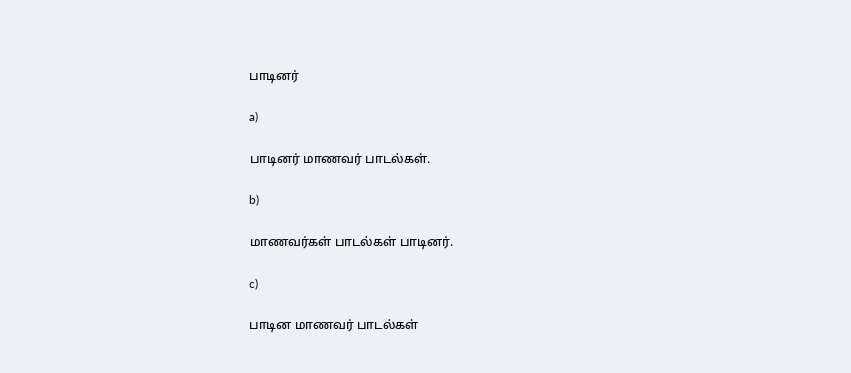பாடினர்

a)

பாடினர் மாணவர் பாடல்கள்.

b)

மாணவர்கள் பாடல்கள் பாடினர்.

c)

பாடின மாணவர் பாடல்கள்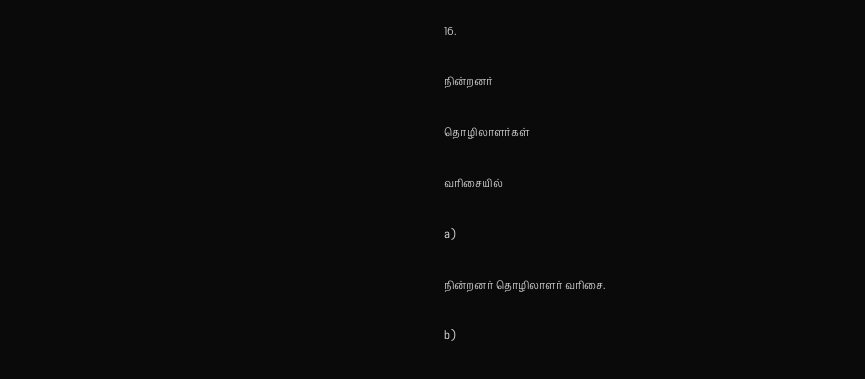16.

நின்றனர்

தொழிலாளர்கள்

வரிசையில்

a)

நின்றனர் தொழிலாளர் வரிசை.

b)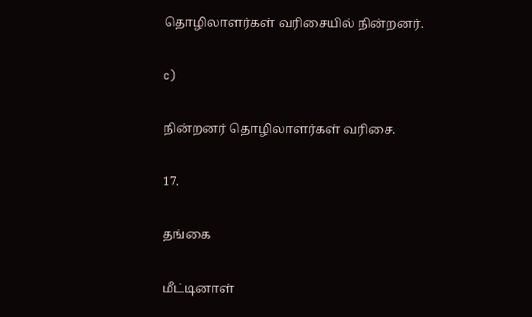தொழிலாளர்கள் வரிசையில் நின்றனர்.

c)

நின்றனர் தொழிலாளர்கள் வரிசை.

17.

தங்கை

மீட்டினாள்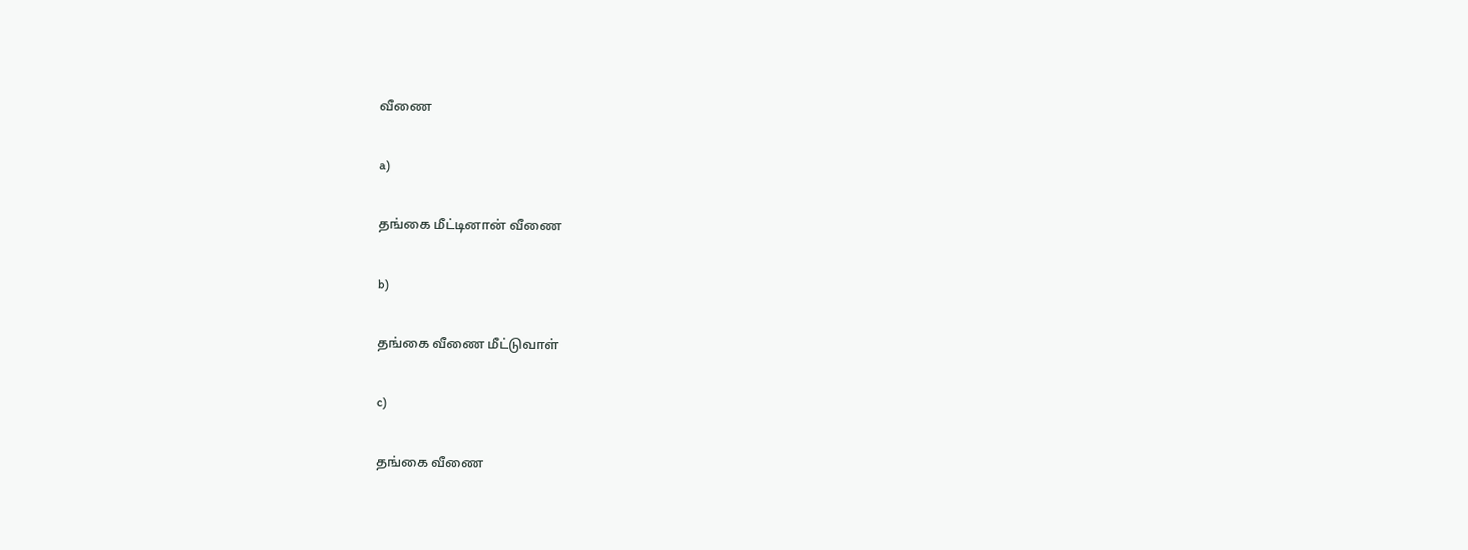வீணை

a)

தங்கை மீட்டினான் வீணை

b)

தங்கை வீணை மீட்டுவாள்

c)

தங்கை வீணை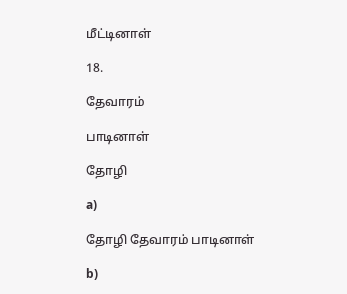மீட்டினாள்

18.

தேவாரம்

பாடினாள்

தோழி

a)

தோழி தேவாரம் பாடினாள்

b)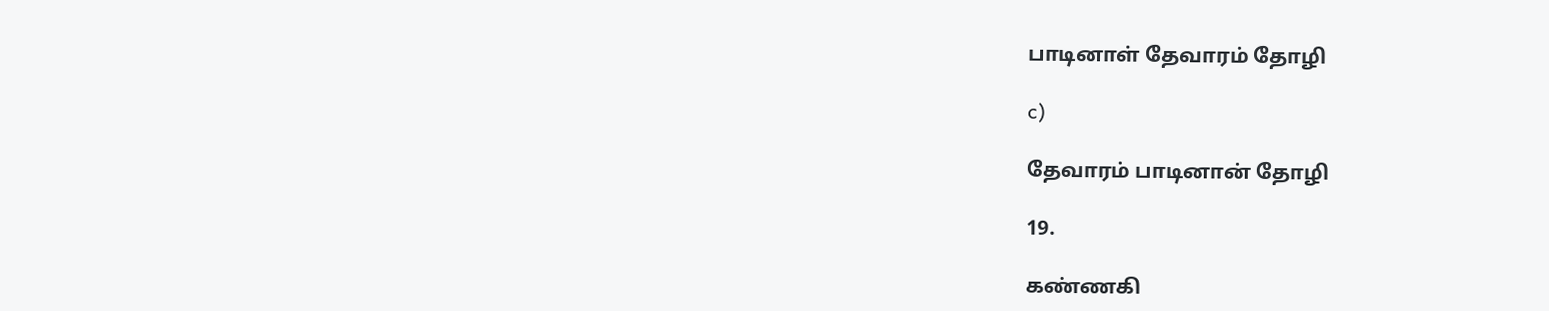பாடினாள் தேவாரம் தோழி

c)

தேவாரம் பாடினான் தோழி

19.

கண்ணகி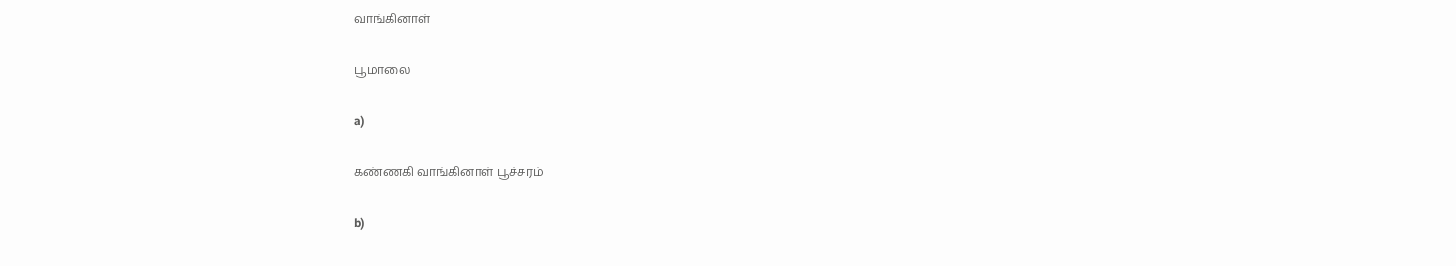வாங்கினாள்

பூமாலை

a)

கண்ணகி வாங்கினாள் பூச்சரம்

b)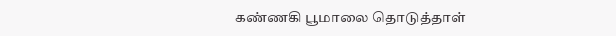கண்ணகி பூமாலை தொடுத்தாள்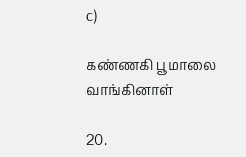c)

கண்ணகி பூமாலை வாங்கினாள்

20.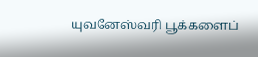யுவனேஸ்வரி பூக்களைப்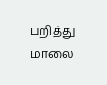பறித்து மாலை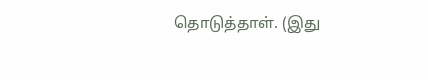தொடுத்தாள். (இது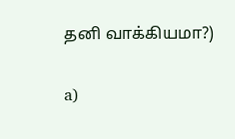தனி வாக்கியமா?)

a)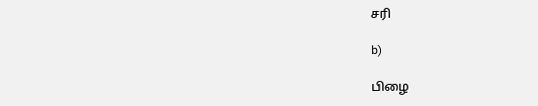சரி

b)

பிழை